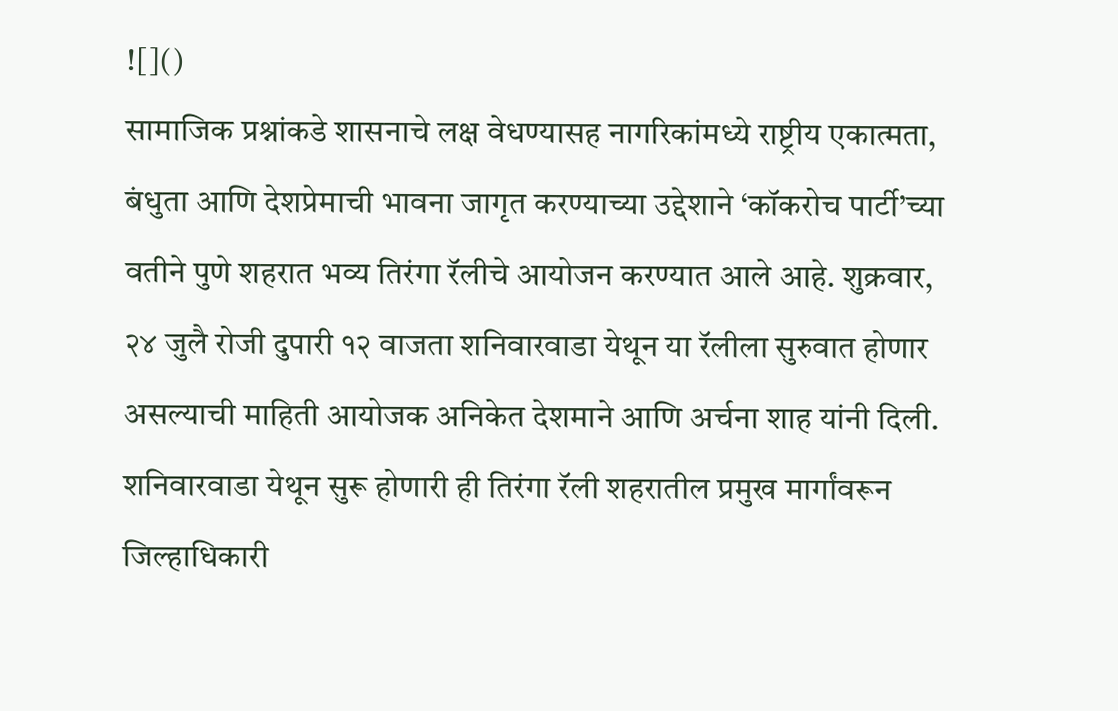![]()
सामाजिक प्रश्नांकडे शासनाचे लक्ष वेधण्यासह नागरिकांमध्ये राष्ट्रीय एकात्मता, बंधुता आणि देशप्रेमाची भावना जागृत करण्याच्या उद्देशाने ‘कॉकरोच पार्टी’च्या वतीने पुणे शहरात भव्य तिरंगा रॅलीचे आयोजन करण्यात आले आहे. शुक्रवार, २४ जुलै रोजी दुपारी १२ वाजता शनिवारवाडा येथून या रॅलीला सुरुवात होणार असल्याची माहिती आयोजक अनिकेत देशमाने आणि अर्चना शाह यांनी दिली. शनिवारवाडा येथून सुरू होणारी ही तिरंगा रॅली शहरातील प्रमुख मार्गांवरून जिल्हाधिकारी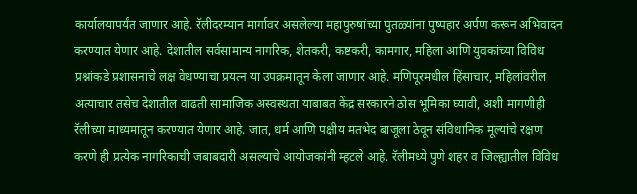कार्यालयापर्यंत जाणार आहे. रॅलीदरम्यान मार्गावर असलेल्या महापुरुषांच्या पुतळ्यांना पुष्पहार अर्पण करून अभिवादन करण्यात येणार आहे. देशातील सर्वसामान्य नागरिक, शेतकरी, कष्टकरी, कामगार, महिला आणि युवकांच्या विविध प्रश्नांकडे प्रशासनाचे लक्ष वेधण्याचा प्रयत्न या उपक्रमातून केला जाणार आहे. मणिपूरमधील हिंसाचार, महिलांवरील अत्याचार तसेच देशातील वाढती सामाजिक अस्वस्थता याबाबत केंद्र सरकारने ठोस भूमिका घ्यावी, अशी मागणीही रॅलीच्या माध्यमातून करण्यात येणार आहे. जात, धर्म आणि पक्षीय मतभेद बाजूला ठेवून संविधानिक मूल्यांचे रक्षण करणे ही प्रत्येक नागरिकाची जबाबदारी असल्याचे आयोजकांनी म्हटले आहे. रॅलीमध्ये पुणे शहर व जिल्ह्यातील विविध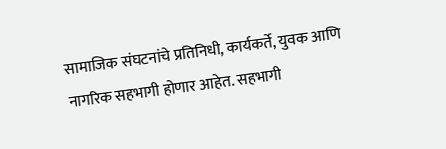सामाजिक संघटनांचे प्रतिनिधी, कार्यकर्ते, युवक आणि नागरिक सहभागी होणार आहेत. सहभागी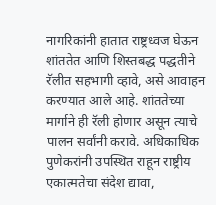नागरिकांनी हातात राष्ट्रध्वज घेऊन शांततेत आणि शिस्तबद्ध पद्धतीने रॅलीत सहभागी व्हावे, असे आवाहन करण्यात आले आहे. शांततेच्या मार्गाने ही रॅली होणार असून त्याचे पालन सर्वांनी करावे. अधिकाधिक पुणेकरांनी उपस्थित राहून राष्ट्रीय एकात्मतेचा संदेश द्यावा,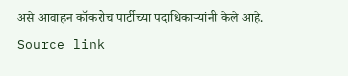असे आवाहन कॉकरोच पार्टीच्या पदाधिकाऱ्यांनी केले आहे.
Source link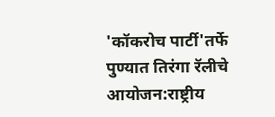'कॉकरोच पार्टी'तर्फे पुण्यात तिरंगा रॅलीचे आयोजन:राष्ट्रीय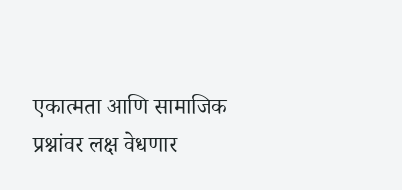एकात्मता आणि सामाजिक प्रश्नांवर लक्ष वेधणार